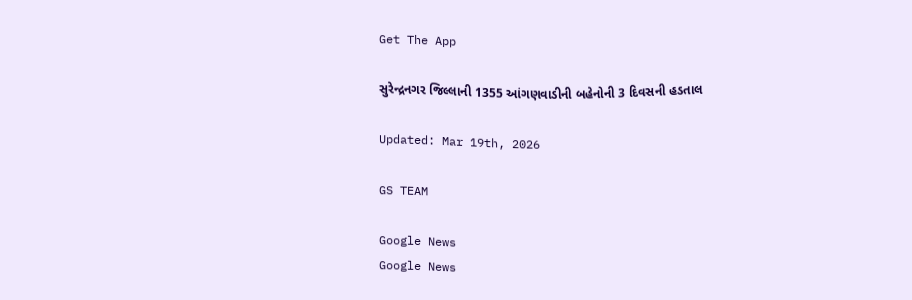Get The App

સુરેન્દ્રનગર જિલ્લાની 1355 આંગણવાડીની બહેનોની 3 દિવસની હડતાલ

Updated: Mar 19th, 2026

GS TEAM

Google News
Google News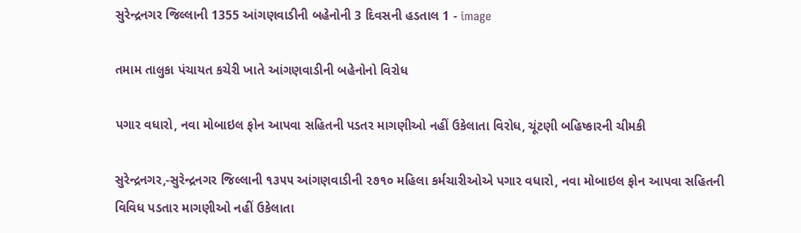સુરેન્દ્રનગર જિલ્લાની 1355 આંગણવાડીની બહેનોની 3 દિવસની હડતાલ 1 - image

તમામ તાલુકા પંચાયત કચેરી ખાતે આંગણવાડીની બહેનોનો વિરોધ

પગાર વધારો, નવા મોબાઇલ ફોન આપવા સહિતની પડતર માગણીઓ નહીં ઉકેલાતા વિરોધ, ચૂંટણી બહિષ્કારની ચીમકી

સુરેન્દ્રનગર,-સુરેન્દ્રનગર જિલ્લાની ૧૩૫૫ આંગણવાડીની ૨૭૧૦ મહિલા કર્મચારીઓએ પગાર વધારો, નવા મોબાઇલ ફોન આપવા સહિતની વિવિધ પડતાર માગણીઓ નહીં ઉકેલાતા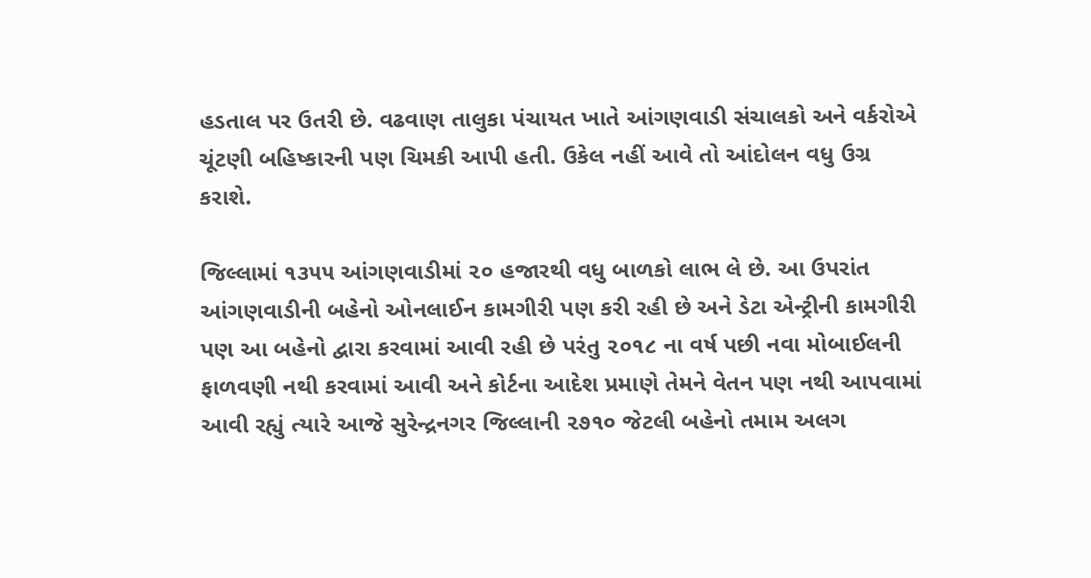હડતાલ પર ઉતરી છે. વઢવાણ તાલુકા પંચાયત ખાતે આંગણવાડી સંચાલકો અને વર્કરોએ ચૂંટણી બહિષ્કારની પણ ચિમકી આપી હતી. ઉકેલ નહીં આવે તો આંદોલન વધુ ઉગ્ર કરાશે.

જિલ્લામાં ૧૩૫૫ આંગણવાડીમાં ૨૦ હજારથી વધુ બાળકો લાભ લે છે. આ ઉપરાંત આંગણવાડીની બહેનો ઓનલાઈન કામગીરી પણ કરી રહી છે અને ડેટા એન્ટ્રીની કામગીરી પણ આ બહેનો દ્વારા કરવામાં આવી રહી છે પરંતુ ૨૦૧૮ ના વર્ષ પછી નવા મોબાઈલની ફાળવણી નથી કરવામાં આવી અને કોર્ટના આદેશ પ્રમાણે તેમને વેતન પણ નથી આપવામાં આવી રહ્યું ત્યારે આજે સુરેન્દ્રનગર જિલ્લાની ૨૭૧૦ જેટલી બહેનો તમામ અલગ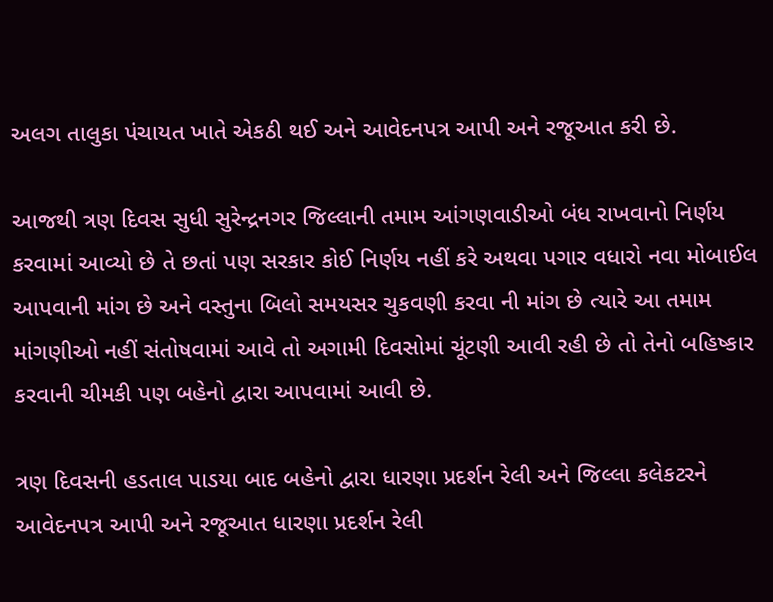અલગ તાલુકા પંચાયત ખાતે એકઠી થઈ અને આવેદનપત્ર આપી અને રજૂઆત કરી છે.

આજથી ત્રણ દિવસ સુધી સુરેન્દ્રનગર જિલ્લાની તમામ આંગણવાડીઓ બંધ રાખવાનો નિર્ણય કરવામાં આવ્યો છે તે છતાં પણ સરકાર કોઈ નિર્ણય નહીં કરે અથવા પગાર વધારો નવા મોબાઈલ આપવાની માંગ છે અને વસ્તુના બિલો સમયસર ચુકવણી કરવા ની માંગ છે ત્યારે આ તમામ માંગણીઓ નહીં સંતોષવામાં આવે તો અગામી દિવસોમાં ચૂંટણી આવી રહી છે તો તેનો બહિષ્કાર કરવાની ચીમકી પણ બહેનો દ્વારા આપવામાં આવી છે.

ત્રણ દિવસની હડતાલ પાડયા બાદ બહેનો દ્વારા ધારણા પ્રદર્શન રેલી અને જિલ્લા કલેકટરને આવેદનપત્ર આપી અને રજૂઆત ધારણા પ્રદર્શન રેલી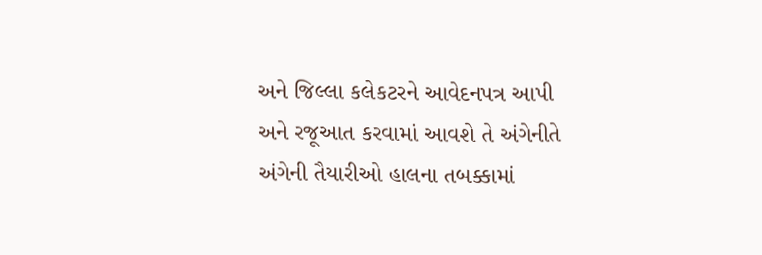અને જિલ્લા કલેકટરને આવેદનપત્ર આપી અને રજૂઆત કરવામાં આવશે તે અંગેનીતે અંગેની તૈયારીઓ હાલના તબક્કામાં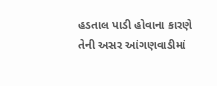હડતાલ પાડી હોવાના કારણે તેની અસર આંગણવાડીમાં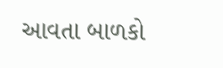આવતા બાળકો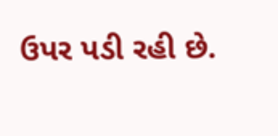ઉપર પડી રહી છે.